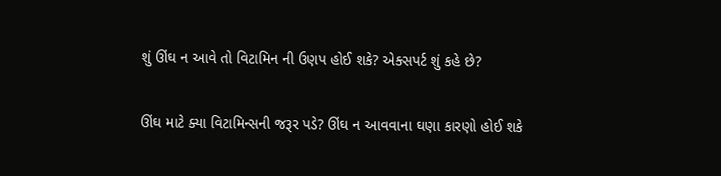શું ઊંઘ ન આવે તો વિટામિન ની ઉણપ હોઈ શકે? એક્સપર્ટ શું કહે છે?

ઊંઘ માટે ક્યા વિટામિન્સની જરૂર પડે? ઊંઘ ન આવવાના ઘણા કારણો હોઈ શકે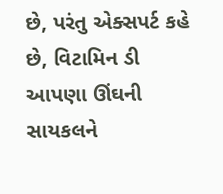છે, પરંતુ એક્સપર્ટ કહે છે, વિટામિન ડી આપણા ઊંઘની સાયકલને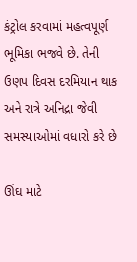કંટ્રોલ કરવામાં મહત્વપૂર્ણ ભૂમિકા ભજવે છે. તેની ઉણપ દિવસ દરમિયાન થાક અને રાત્રે અનિદ્રા જેવી સમસ્યાઓમાં વધારો કરે છે

ઊંઘ માટે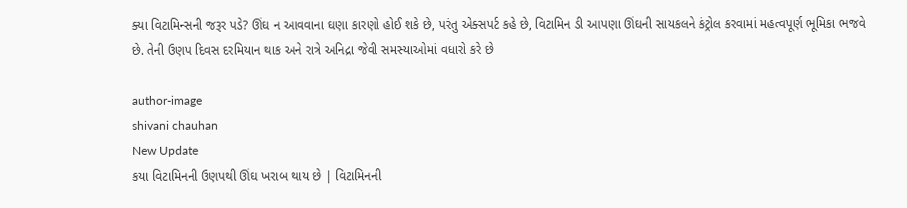ક્યા વિટામિન્સની જરૂર પડે? ઊંઘ ન આવવાના ઘણા કારણો હોઈ શકે છે, પરંતુ એક્સપર્ટ કહે છે, વિટામિન ડી આપણા ઊંઘની સાયકલને કંટ્રોલ કરવામાં મહત્વપૂર્ણ ભૂમિકા ભજવે છે. તેની ઉણપ દિવસ દરમિયાન થાક અને રાત્રે અનિદ્રા જેવી સમસ્યાઓમાં વધારો કરે છે

author-image
shivani chauhan
New Update
કયા વિટામિનની ઉણપથી ઊંઘ ખરાબ થાય છે | વિટામિનની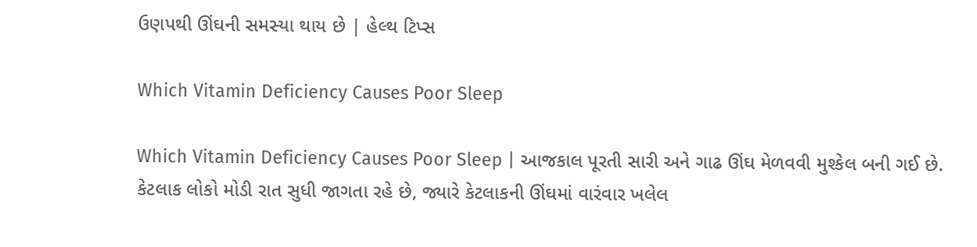ઉણપથી ઊંઘની સમસ્યા થાય છે | હેલ્થ ટિપ્સ

Which Vitamin Deficiency Causes Poor Sleep

Which Vitamin Deficiency Causes Poor Sleep | આજકાલ પૂરતી સારી અને ગાઢ ઊંઘ મેળવવી મુશ્કેલ બની ગઈ છે. કેટલાક લોકો મોડી રાત સુધી જાગતા રહે છે, જ્યારે કેટલાકની ઊંઘમાં વારંવાર ખલેલ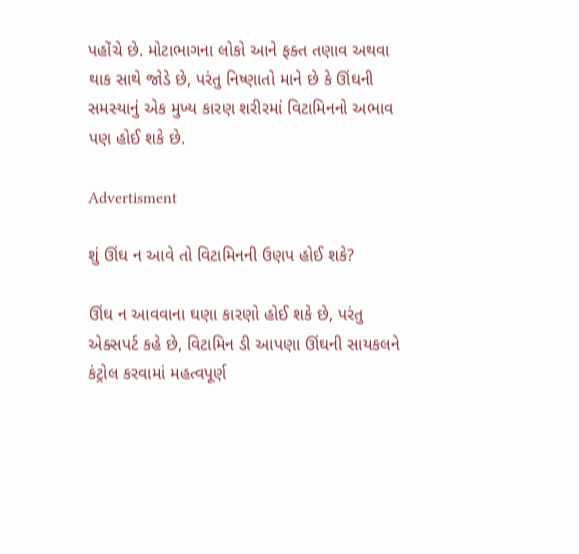પહોંચે છે. મોટાભાગના લોકો આને ફક્ત તણાવ અથવા થાક સાથે જોડે છે, પરંતુ નિષ્ણાતો માને છે કે ઊંઘની સમસ્યાનું એક મુખ્ય કારણ શરીરમાં વિટામિનનો અભાવ પણ હોઈ શકે છે.

Advertisment

શું ઊંઘ ન આવે તો વિટામિનની ઉણપ હોઈ શકે?

ઊંઘ ન આવવાના ઘણા કારણો હોઈ શકે છે, પરંતુ એક્સપર્ટ કહે છે, વિટામિન ડી આપણા ઊંઘની સાયકલને કંટ્રોલ કરવામાં મહત્વપૂર્ણ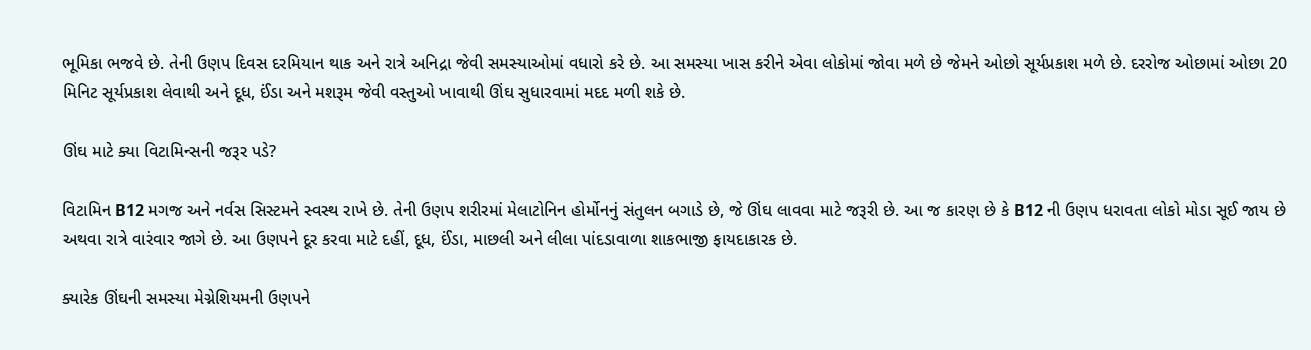ભૂમિકા ભજવે છે. તેની ઉણપ દિવસ દરમિયાન થાક અને રાત્રે અનિદ્રા જેવી સમસ્યાઓમાં વધારો કરે છે. આ સમસ્યા ખાસ કરીને એવા લોકોમાં જોવા મળે છે જેમને ઓછો સૂર્યપ્રકાશ મળે છે. દરરોજ ઓછામાં ઓછા 20 મિનિટ સૂર્યપ્રકાશ લેવાથી અને દૂધ, ઈંડા અને મશરૂમ જેવી વસ્તુઓ ખાવાથી ઊંઘ સુધારવામાં મદદ મળી શકે છે.

ઊંઘ માટે ક્યા વિટામિન્સની જરૂર પડે?

વિટામિન B12 મગજ અને નર્વસ સિસ્ટમને સ્વસ્થ રાખે છે. તેની ઉણપ શરીરમાં મેલાટોનિન હોર્મોનનું સંતુલન બગાડે છે, જે ઊંઘ લાવવા માટે જરૂરી છે. આ જ કારણ છે કે B12 ની ઉણપ ધરાવતા લોકો મોડા સૂઈ જાય છે અથવા રાત્રે વારંવાર જાગે છે. આ ઉણપને દૂર કરવા માટે દહીં, દૂધ, ઈંડા, માછલી અને લીલા પાંદડાવાળા શાકભાજી ફાયદાકારક છે.

ક્યારેક ઊંઘની સમસ્યા મેગ્નેશિયમની ઉણપને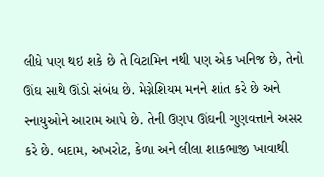લીધે પણ થઇ શકે છે તે વિટામિન નથી પણ એક ખનિજ છે, તેનો ઊંઘ સાથે ઊંડો સંબંધ છે. મેગ્નેશિયમ મનને શાંત કરે છે અને સ્નાયુઓને આરામ આપે છે. તેની ઉણપ ઊંઘની ગુણવત્તાને અસર કરે છે. બદામ, અખરોટ, કેળા અને લીલા શાકભાજી ખાવાથી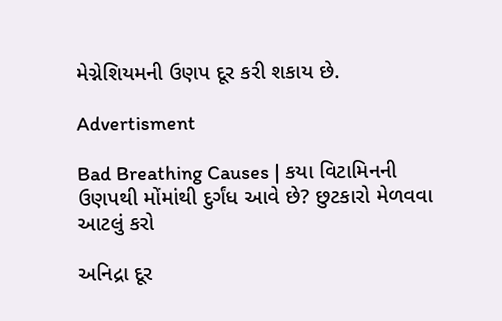મેગ્નેશિયમની ઉણપ દૂર કરી શકાય છે.

Advertisment

Bad Breathing Causes | કયા વિટામિનની ઉણપથી મોંમાંથી દુર્ગંધ આવે છે? છુટકારો મેળવવા આટલું કરો

અનિદ્રા દૂર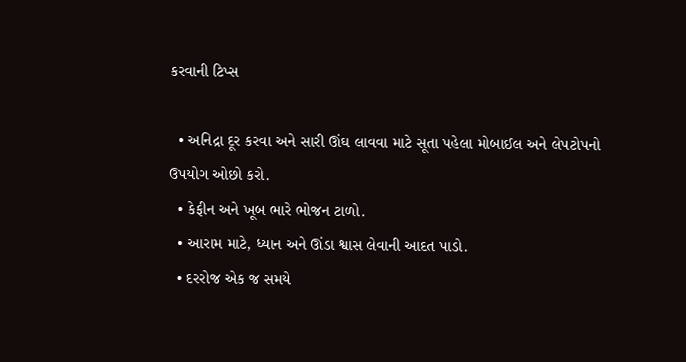કરવાની ટિપ્સ

  • અનિદ્રા દૂર કરવા અને સારી ઊંઘ લાવવા માટે સૂતા પહેલા મોબાઈલ અને લેપટોપનો ઉપયોગ ઓછો કરો.
  • કેફીન અને ખૂબ ભારે ભોજન ટાળો.
  • આરામ માટે, ધ્યાન અને ઊંડા શ્વાસ લેવાની આદત પાડો.
  • દરરોજ એક જ સમયે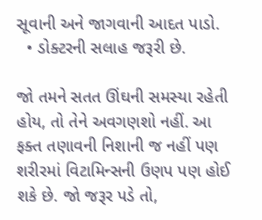સૂવાની અને જાગવાની આદત પાડો.
  • ડોક્ટરની સલાહ જરૂરી છે.

જો તમને સતત ઊંઘની સમસ્યા રહેતી હોય, તો તેને અવગણશો નહીં. આ ફક્ત તણાવની નિશાની જ નહીં પણ શરીરમાં વિટામિન્સની ઉણપ પણ હોઈ શકે છે. જો જરૂર પડે તો,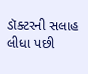ડૉક્ટરની સલાહ લીધા પછી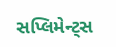સપ્લિમેન્ટ્સ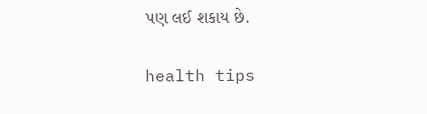પણ લઈ શકાય છે.

health tips